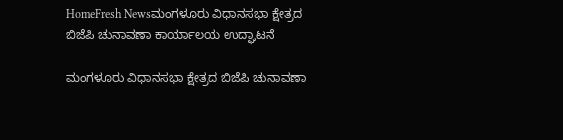HomeFresh Newsಮಂಗಳೂರು ವಿಧಾನಸಭಾ ಕ್ಷೇತ್ರದ ಬಿಜೆಪಿ ಚುನಾವಣಾ ಕಾರ್ಯಾಲಯ ಉದ್ಘಾಟನೆ

ಮಂಗಳೂರು ವಿಧಾನಸಭಾ ಕ್ಷೇತ್ರದ ಬಿಜೆಪಿ ಚುನಾವಣಾ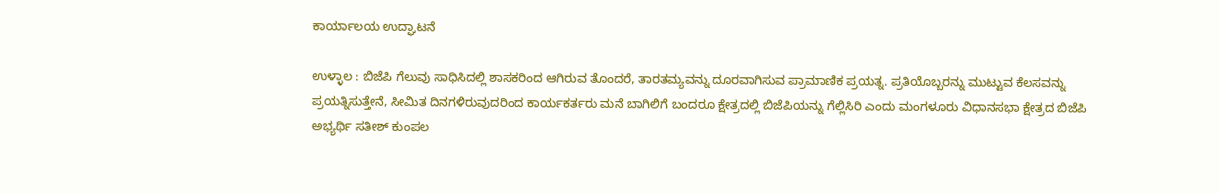ಕಾರ್ಯಾಲಯ ಉದ್ಘಾಟನೆ

ಉಳ್ಳಾಲ : ಬಿಜೆಪಿ ಗೆಲುವು ಸಾಧಿಸಿದಲ್ಲಿ ಶಾಸಕರಿಂದ ಆಗಿರುವ ತೊಂದರೆ, ತಾರತಮ್ಯವನ್ನು ದೂರವಾಗಿಸುವ ಪ್ರಾಮಾಣಿಕ ಪ್ರಯತ್ನ. ಪ್ರತಿಯೊಬ್ಬರನ್ನು ಮುಟ್ಟುವ ಕೆಲಸವನ್ನು ಪ್ರಯತ್ನಿಸುತ್ತೇನೆ, ಸೀಮಿತ ದಿನಗಳಿರುವುದರಿಂದ ಕಾರ್ಯಕರ್ತರು ಮನೆ ಬಾಗಿಲಿಗೆ ಬಂದರೂ ಕ್ಷೇತ್ರದಲ್ಲಿ ಬಿಜೆಪಿಯನ್ನು ಗೆಲ್ಲಿಸಿರಿ ಎಂದು ಮಂಗಳೂರು ವಿಧಾನಸಭಾ ಕ್ಷೇತ್ರದ ಬಿಜೆಪಿ ಅಭ್ಯರ್ಥಿ ಸತೀಶ್ ಕುಂಪಲ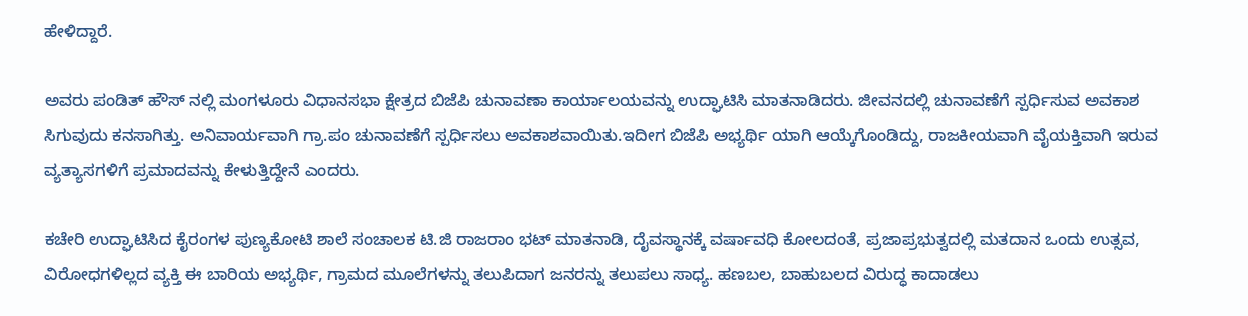ಹೇಳಿದ್ದಾರೆ.

ಅವರು ಪಂಡಿತ್ ಹೌಸ್ ನಲ್ಲಿ ಮಂಗಳೂರು ವಿಧಾನಸಭಾ ಕ್ಷೇತ್ರದ ಬಿಜೆಪಿ ಚುನಾವಣಾ ಕಾರ್ಯಾಲಯವನ್ನು ಉದ್ಘಾಟಿಸಿ ಮಾತನಾಡಿದರು. ಜೀವನದಲ್ಲಿ ಚುನಾವಣೆಗೆ ಸ್ಪರ್ಧಿಸುವ ಅವಕಾಶ ಸಿಗುವುದು ಕನಸಾಗಿತ್ತು. ಅನಿವಾರ್ಯವಾಗಿ ಗ್ರಾ.ಪಂ ಚುನಾವಣೆಗೆ ಸ್ಪರ್ಧಿಸಲು ಅವಕಾಶವಾಯಿತು.ಇದೀಗ ಬಿಜೆಪಿ ಅಭ್ಯರ್ಥಿ ಯಾಗಿ ಆಯ್ಕೆಗೊಂಡಿದ್ದು, ರಾಜಕೀಯವಾಗಿ ವೈಯಕ್ತಿವಾಗಿ ಇರುವ ವ್ಯತ್ಯಾಸಗಳಿಗೆ ಪ್ರಮಾದವನ್ನು ಕೇಳುತ್ತಿದ್ದೇನೆ ಎಂದರು.

ಕಚೇರಿ ಉದ್ಘಾಟಿಸಿದ ಕೈರಂಗಳ ಪುಣ್ಯಕೋಟಿ ಶಾಲೆ ಸಂಚಾಲಕ ಟಿ.ಜಿ ರಾಜರಾಂ ಭಟ್ ಮಾತನಾಡಿ, ದೈವಸ್ಥಾನಕ್ಕೆ ವರ್ಷಾವಧಿ ಕೋಲದಂತೆ, ಪ್ರಜಾಪ್ರಭುತ್ವದಲ್ಲಿ ಮತದಾನ ಒಂದು ಉತ್ಸವ, ವಿರೋಧಗಳಿಲ್ಲದ ವ್ಯಕ್ತಿ ಈ ಬಾರಿಯ ಅಭ್ಯರ್ಥಿ, ಗ್ರಾಮದ ಮೂಲೆಗಳನ್ನು ತಲುಪಿದಾಗ ಜನರನ್ನು ತಲುಪಲು ಸಾಧ್ಯ. ಹಣಬಲ, ಬಾಹುಬಲದ ವಿರುದ್ಧ ಕಾದಾಡಲು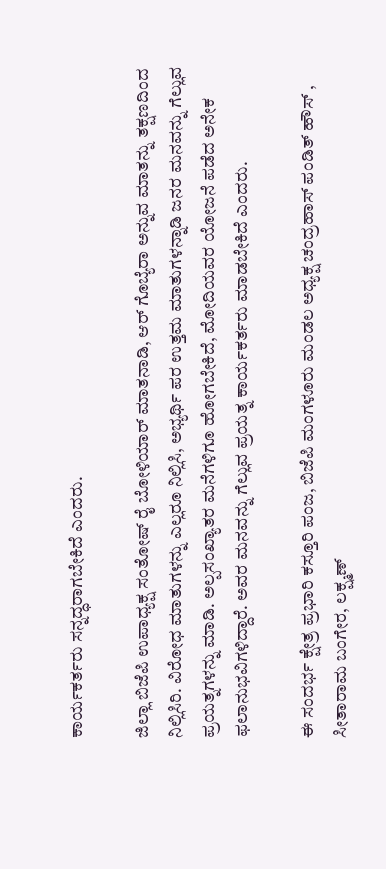ಕಾರ್ಯಕರ್ತರು ಸನ್ನದ್ಧರಾಗಬೇಕಿದೆ ಎಂದರು.

ಜಿಲ್ಲಾ ಬಿಜೆಪಿ ಉಪಾಧ್ಯಕ್ಷ ಸಂತೋಷ್ ರೈ ಬೋಳಿಯಾರ್ ಮಾತನಾಡಿ, ಆರ್ ಗೊಬ್ಯೆರಾ ಅನ್ನುವ ಮಾತನ್ನು ತಕ್ಷಣದಿಂದ ನಿಲ್ಲಿಸಿರಿ. ವಿರೋಧ ಮಾತುಗಳನ್ನು ಎಲ್ಲರೂ ನಿಲ್ಲಿಸಿ, ಅಭ್ಯರ್ಥಿ ಪರ ಉತ್ತಮ ಮಾತುಗಳನ್ನಾಡಿ ಜನರ ಮನವನ್ನು ಗೆಲ್ಲುವ ಪ್ರಯತ್ನಗಳನ್ನು ಮಾಡಿ. ಅಲ್ಪಸಂಖ್ಯಾತರ ಮನೆಗಳಿಗೂ ಹೋಗಬೇಕಿದೆ, ಮೋದಿಯವರ ಯೋಜನೆ ಪಡೆದ ಅನೇಕ ಫಲಾನುಭವಿಗಳಿದ್ದಾರೆ. ಅವರ ಮನವನ್ನು ಗೆಲ್ಲುವ ಪ್ರಯತ್ನ ಕಾರ್ಯಕರ್ತರು ಮಾಡಬೇಕಿದೆ ಎಂದರು.

ಈ ಸಂದರ್ಭ ಕ್ಷೇತ್ರ ಪ್ರಭಾರಿ ಕಸ್ತೂರಿ ಪಂಜ, ಬಿಜೆಪಿ ಮಂಗಳೂರು ಮಂಡಲ ಅಧ್ಯಕ್ಷ ಚಂದ್ರಹಾಸ್ ಪಂಡಿತ್ ಹೌಸ್ , ಸೀತಾರಾಮ ಬಂಗೇರ, ಲಕ್ಷ್ಮಣ್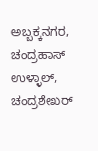ಅಬ್ಬಕ್ಕನಗರ, ಚಂದ್ರಹಾಸ್ ಉಳ್ಳಾಲ್, ಚಂದ್ರಶೇಖರ್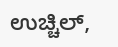ಉಚ್ಚಿಲ್,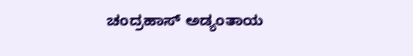ಚಂದ್ರಹಾಸ್ ಅಡ್ಯಂತಾಯ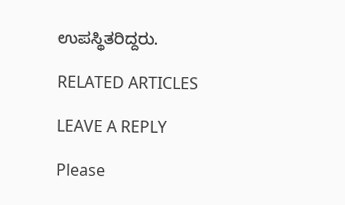ಉಪಸ್ಥಿತರಿದ್ದರು.

RELATED ARTICLES

LEAVE A REPLY

Please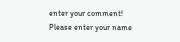enter your comment!
Please enter your name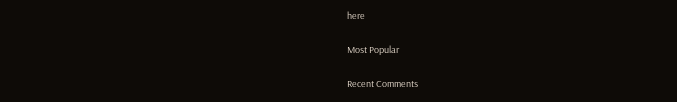here

Most Popular

Recent Comments